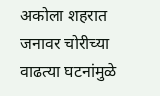अकोला शहरात जनावर चोरीच्या वाढत्या घटनांमुळे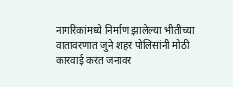नागरिकांमध्ये निर्माण झालेल्या भीतीच्या वातावरणात जुने शहर पोलिसांनी मोठी कारवाई करत जनावर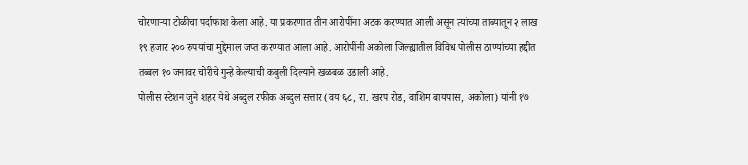चोरणाऱ्या टोळीचा पर्दाफाश केला आहे. या प्रकरणात तीन आरोपींना अटक करण्यात आली असून त्यांच्या ताब्यातून २ लाख १९ हजार २०० रुपयांचा मुद्देमाल जप्त करण्यात आला आहे. आरोपींनी अकोला जिल्ह्यातील विविध पोलीस ठाण्यांच्या हद्दीत तब्बल १० जनावर चोरीचे गुन्हे केल्याची कबुली दिल्याने खळबळ उडाली आहे.
पोलीस स्टेशन जुने शहर येथे अब्दुल रफीक अब्दुल सत्तार (वय ६८, रा. खरप रोड, वाशिम बायपास, अकोला) यांनी १७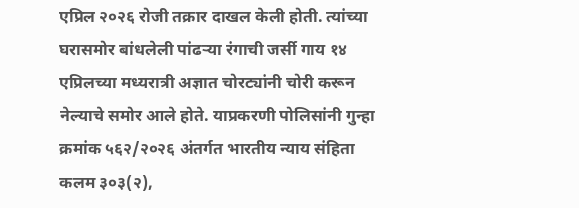एप्रिल २०२६ रोजी तक्रार दाखल केली होती. त्यांच्या घरासमोर बांधलेली पांढऱ्या रंगाची जर्सी गाय १४ एप्रिलच्या मध्यरात्री अज्ञात चोरट्यांनी चोरी करून नेल्याचे समोर आले होते. याप्रकरणी पोलिसांनी गुन्हा क्रमांक ५६२/२०२६ अंतर्गत भारतीय न्याय संहिता कलम ३०३(२),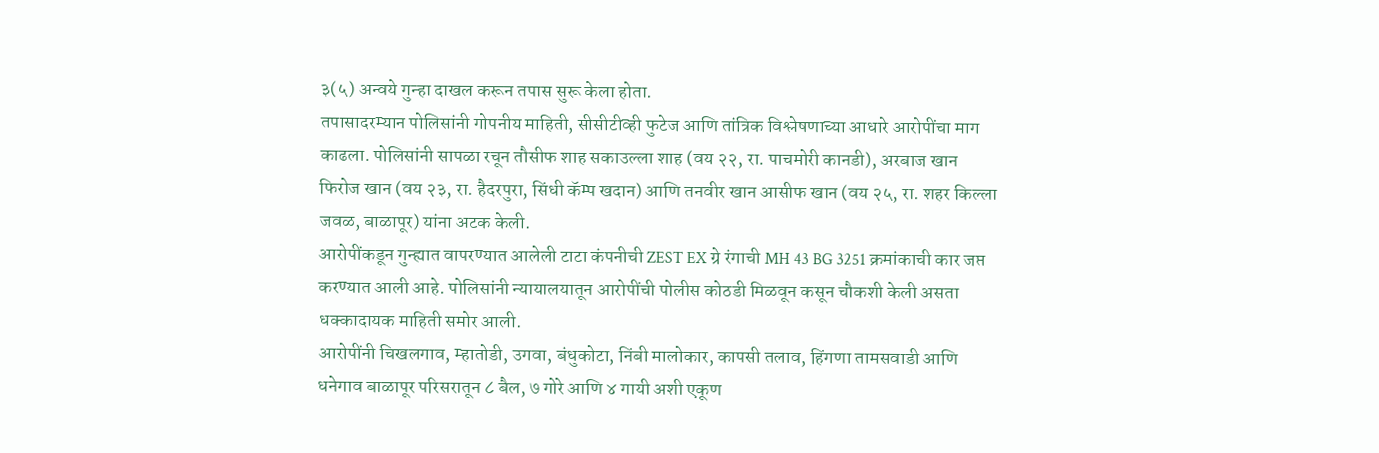३(५) अन्वये गुन्हा दाखल करून तपास सुरू केला होता.
तपासादरम्यान पोलिसांनी गोपनीय माहिती, सीसीटीव्ही फुटेज आणि तांत्रिक विश्लेषणाच्या आधारे आरोपींचा माग काढला. पोलिसांनी सापळा रचून तौसीफ शाह सकाउल्ला शाह (वय २२, रा. पाचमोरी कानडी), अरबाज खान फिरोज खान (वय २३, रा. हैदरपुरा, सिंधी कॅम्प खदान) आणि तनवीर खान आसीफ खान (वय २५, रा. शहर किल्ला जवळ, बाळापूर) यांना अटक केली.
आरोपींकडून गुन्ह्यात वापरण्यात आलेली टाटा कंपनीची ZEST EX ग्रे रंगाची MH 43 BG 3251 क्रमांकाची कार जप्त करण्यात आली आहे. पोलिसांनी न्यायालयातून आरोपींची पोलीस कोठडी मिळवून कसून चौकशी केली असता धक्कादायक माहिती समोर आली.
आरोपींनी चिखलगाव, म्हातोडी, उगवा, बंधुकोटा, निंबी मालोकार, कापसी तलाव, हिंगणा तामसवाडी आणि धनेगाव बाळापूर परिसरातून ८ बैल, ७ गोरे आणि ४ गायी अशी एकूण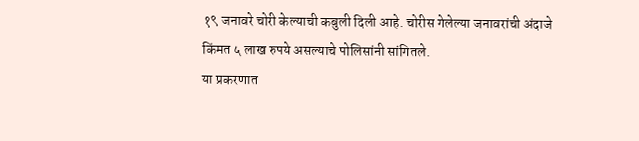१९ जनावरे चोरी केल्याची कबुली दिली आहे. चोरीस गेलेल्या जनावरांची अंदाजे किंमत ५ लाख रुपये असल्याचे पोलिसांनी सांगितले.
या प्रकरणात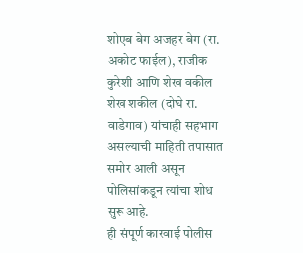शोएब बेग अजहर बेग (रा. अकोट फाईल), राजीक कुरेशी आणि शेख वकील शेख शकील (दोघे रा. वाडेगाव) यांचाही सहभाग असल्याची माहिती तपासात समोर आली असून पोलिसांकडून त्यांचा शोध सुरू आहे.
ही संपूर्ण कारवाई पोलीस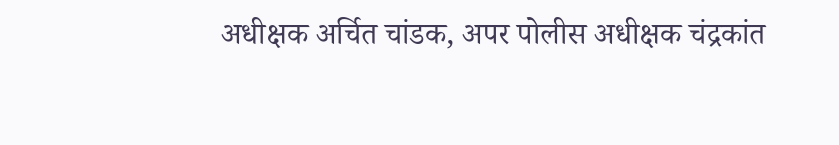अधीक्षक अर्चित चांडक, अपर पोलीस अधीक्षक चंद्रकांत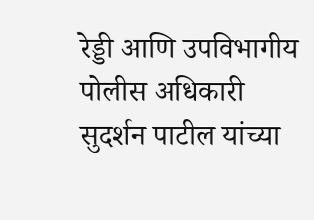रेड्डी आणि उपविभागीय पोलीस अधिकारी सुदर्शन पाटील यांच्या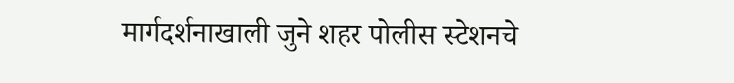मार्गदर्शनाखाली जुने शहर पोलीस स्टेशनचे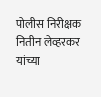पोलीस निरीक्षक नितीन लेव्हरकर यांच्या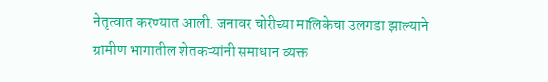नेतृत्वात करण्यात आली. जनावर चोरीच्या मालिकेचा उलगडा झाल्याने ग्रामीण भागातील शेतकऱ्यांनी समाधान व्यक्त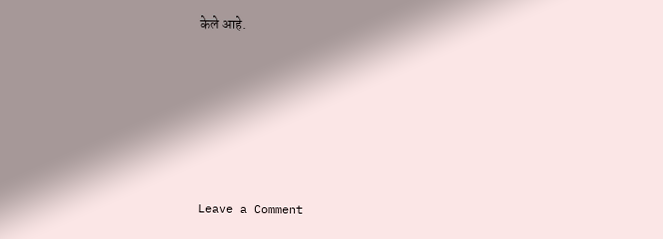केले आहे.







Leave a Comment